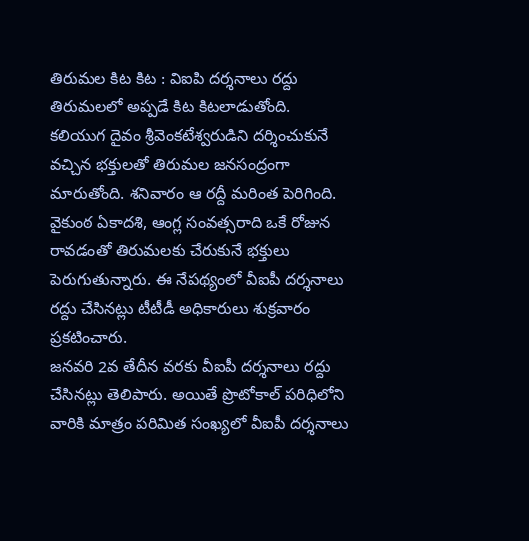తిరుమల కిట కిట : విఐపి దర్శనాలు రద్దు
తిరుమలలో అప్పడే కిట కిటలాడుతోంది. కలియుగ దైవం శ్రీవెంకటేశ్వరుడిని దర్శించుకునే వచ్చిన భక్తులతో తిరుమల జనసంద్రంగా మారుతోంది. శనివారం ఆ రద్దీ మరింత పెరిగింది. వైకుంఠ ఏకాదశి, ఆంగ్ల సంవత్సరాది ఒకే రోజున రావడంతో తిరుమలకు చేరుకునే భక్తులు పెరుగుతున్నారు. ఈ నేపథ్యంలో వీఐపీ దర్శనాలు రద్దు చేసినట్లు టీటీడీ అధికారులు శుక్రవారం ప్రకటించారు.
జనవరి 2వ తేదీన వరకు వీఐపీ దర్శనాలు రద్దు చేసినట్లు తెలిపారు. అయితే ప్రొటోకాల్ పరిధిలోని వారికి మాత్రం పరిమిత సంఖ్యలో వీఐపీ దర్శనాలు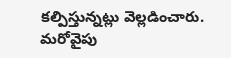కల్పిస్తున్నట్లు వెల్లడించారు. మరోవైపు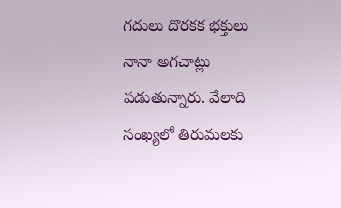గదులు దొరకక భక్తులు నానా అగచాట్లు పడుతున్నారు. వేలాది సంఖ్యలో తిరుమలకు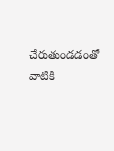చేరుతుండడంతో వాటికి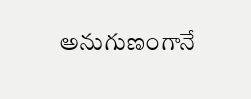అనుగుణంగానే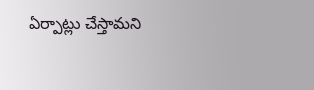ఏర్పాట్లు చేస్తామని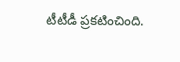టీటీడీ ప్రకటించింది.